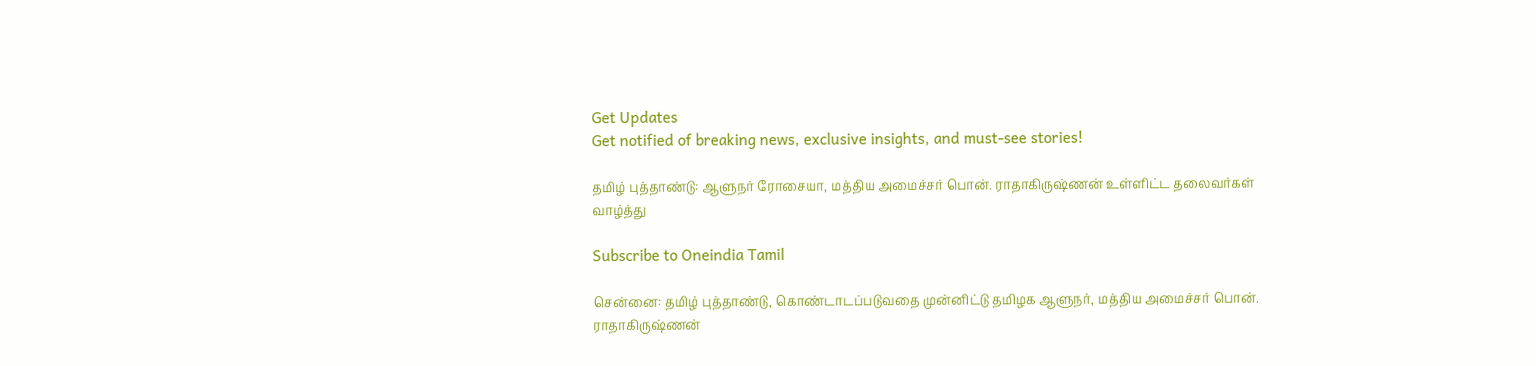Get Updates
Get notified of breaking news, exclusive insights, and must-see stories!

தமிழ் புத்தாண்டு: ஆளுநர் ரோசையா, மத்திய அமைச்சர் பொன். ராதாகிருஷ்ணன் உள்ளிட்ட தலைவர்கள் வாழ்த்து

Subscribe to Oneindia Tamil

சென்னை: தமிழ் புத்தாண்டு, கொண்டாடப்படுவதை முன்னிட்டு தமிழக ஆளுநர், மத்திய அமைச்சர் பொன். ராதாகிருஷ்ணன்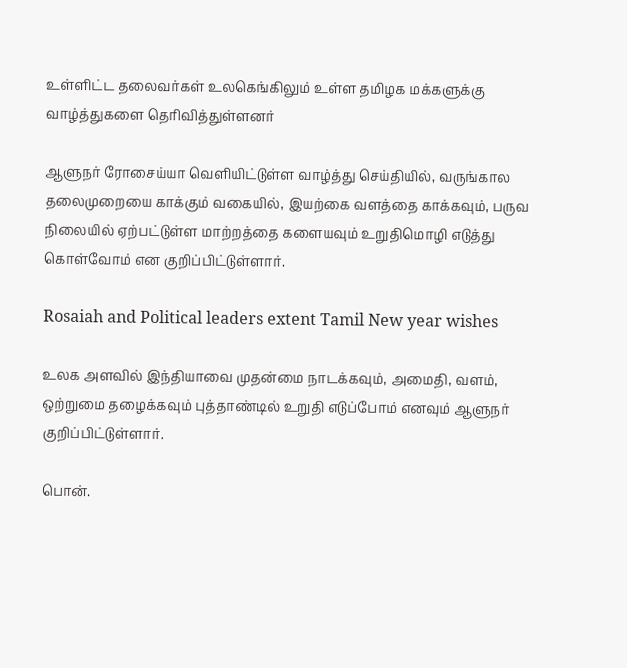உள்ளிட்ட தலைவர்கள் உலகெங்கிலும் உள்ள தமிழக மக்களுக்கு வாழ்த்துகளை தெரிவித்துள்ளனர்

ஆளுநர் ரோசைய்யா வெளியிட்டுள்ள வாழ்த்து செய்தியில், வருங்கால தலைமுறையை காக்கும் வகையில், இயற்கை வளத்தை காக்கவும், பருவ நிலையில் ஏற்பட்டுள்ள மாற்றத்தை களையவும் உறுதிமொழி எடுத்து கொள்வோம் என குறிப்பிட்டுள்ளார்.

Rosaiah and Political leaders extent Tamil New year wishes

உலக அளவில் இந்தியாவை முதன்மை நாடக்கவும், அமைதி, வளம், ஒற்றுமை தழைக்கவும் புத்தாண்டில் உறுதி எடுப்போம் எனவும் ஆளுநர் குறிப்பிட்டுள்ளார்.

பொன்.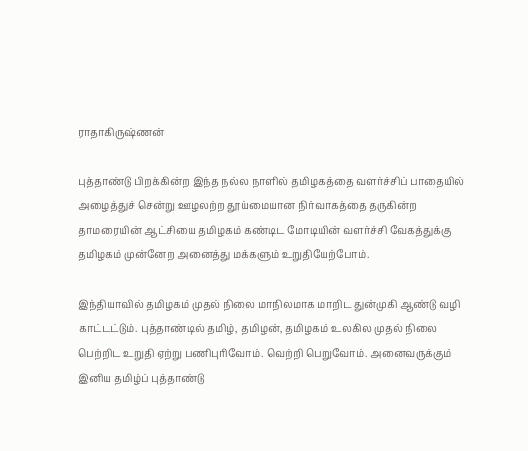ராதாகிருஷ்ணன்

புத்தாண்டு பிறக்கின்ற இந்த நல்ல நாளில் தமிழகத்தை வளர்ச்சிப் பாதையில் அழைத்துச் சென்று ஊழலற்ற தூய்மையான நிர்வாகத்தை தருகின்ற தாமரையின் ஆட்சியை தமிழகம் கண்டிட மோடியின் வளர்ச்சி வேகத்துக்கு தமிழகம் முன்னேற அனைத்து மக்களும் உறுதியேற்போம்.

இந்தியாவில் தமிழகம் முதல் நிலை மாநிலமாக மாறிட துன்முகி ஆண்டு வழி காட்டட்டும். புத்தாண்டில் தமிழ், தமிழன், தமிழகம் உலகில முதல் நிலை பெற்றிட உறுதி ஏற்று பணிபுரிவோம். வெற்றி பெறுவோம். அனைவருக்கும் இனிய தமிழ்ப் புத்தாண்டு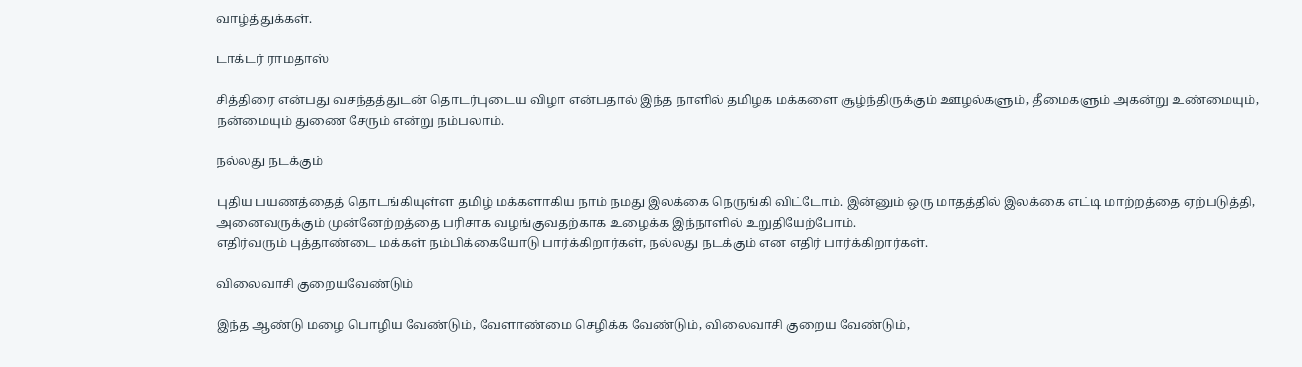வாழ்த்துக்கள்.

டாக்டர் ராமதாஸ்

சித்திரை என்பது வசந்தத்துடன் தொடர்புடைய விழா என்பதால் இந்த நாளில் தமிழக மக்களை சூழ்ந்திருக்கும் ஊழல்களும், தீமைகளும் அகன்று உண்மையும், நன்மையும் துணை சேரும் என்று நம்பலாம்.

நல்லது நடக்கும்

புதிய பயணத்தைத் தொடங்கியுள்ள தமிழ் மக்களாகிய நாம் நமது இலக்கை நெருங்கி விட்டோம். இன்னும் ஒரு மாதத்தில் இலக்கை எட்டி மாற்றத்தை ஏற்படுத்தி, அனைவருக்கும் முன்னேற்றத்தை பரிசாக வழங்குவதற்காக உழைக்க இந்நாளில் உறுதியேற்போம்.
எதிர்வரும் புத்தாண்டை மக்கள் நம்பிக்கையோடு பார்க்கிறார்கள், நல்லது நடக்கும் என எதிர் பார்க்கிறார்கள்.

விலைவாசி குறையவேண்டும்

இந்த ஆண்டு மழை பொழிய வேண்டும், வேளாண்மை செழிக்க வேண்டும், விலைவாசி குறைய வேண்டும்,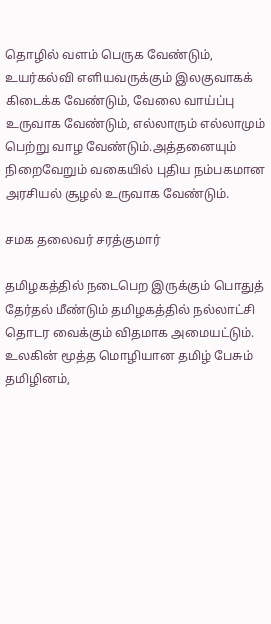தொழில் வளம் பெருக வேண்டும், உயர்கல்வி எளியவருக்கும் இலகுவாகக் கிடைக்க வேண்டும், வேலை வாய்ப்பு உருவாக வேண்டும், எல்லாரும் எல்லாமும் பெற்று வாழ வேண்டும்.அத்தனையும் நிறைவேறும் வகையில் புதிய நம்பகமான அரசியல் சூழல் உருவாக வேண்டும்.

சமக தலைவர் சரத்குமார்

தமிழகத்தில் நடைபெற இருக்கும் பொதுத் தேர்தல் மீண்டும் தமிழகத்தில் நல்லாட்சி தொடர வைக்கும் விதமாக அமையட்டும். உலகின் மூத்த மொழியான தமிழ் பேசும் தமிழினம்,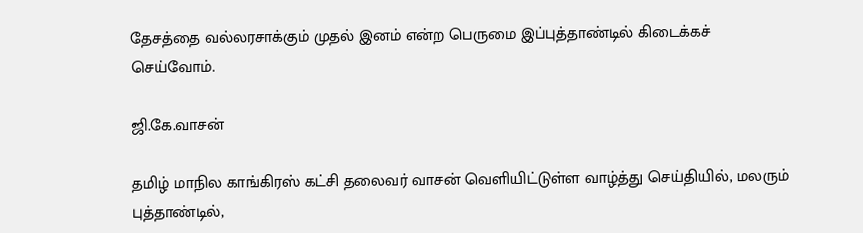தேசத்தை வல்லரசாக்கும் முதல் இனம் என்ற பெருமை இப்புத்தாண்டில் கிடைக்கச் செய்வோம்.

ஜி.கே.வாசன்

தமிழ் மாநில காங்கிரஸ் கட்சி தலைவர் வாசன் வெளியிட்டுள்ள வாழ்த்து செய்தியில், மலரும் புத்தாண்டில்,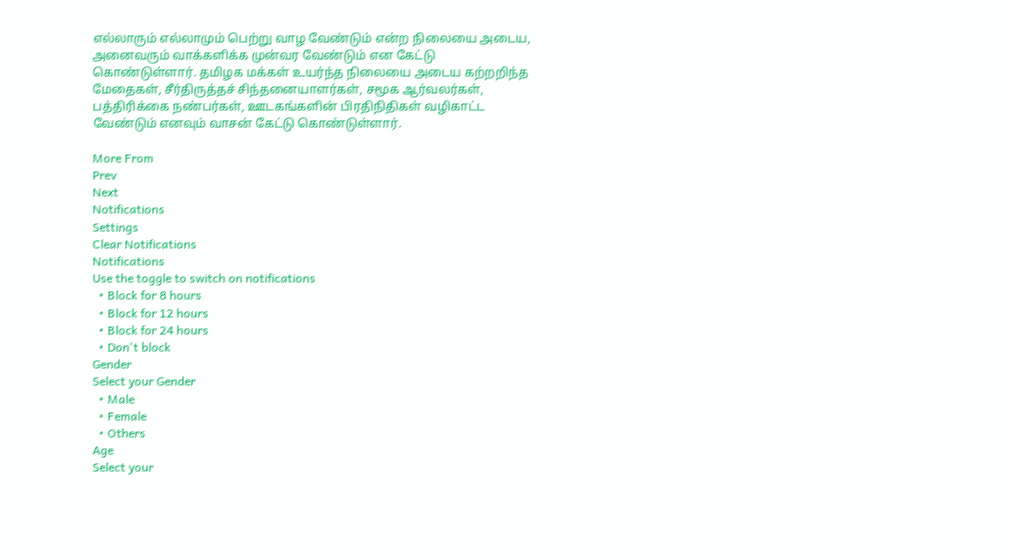எல்லாரும் எல்லாமும் பெற்று வாழ வேண்டும் என்ற நிலையை அடைய, அனைவரும் வாக்களிக்க முன்வர வேண்டும் என கேட்டு கொண்டுள்ளார். தமிழக மக்கள் உயர்ந்த நிலையை அடைய கற்றறிந்த மேதைகள், சீர்திருத்தச் சிந்தனையாளர்கள், சமூக ஆர்வலர்கள், பத்திரிக்கை நண்பர்கள், ஊடகங்களின் பிரதிநிதிகள் வழிகாட்ட வேண்டும் எனவும் வாசன் கேட்டு கொண்டுள்ளார்.

More From
Prev
Next
Notifications
Settings
Clear Notifications
Notifications
Use the toggle to switch on notifications
  • Block for 8 hours
  • Block for 12 hours
  • Block for 24 hours
  • Don't block
Gender
Select your Gender
  • Male
  • Female
  • Others
Age
Select your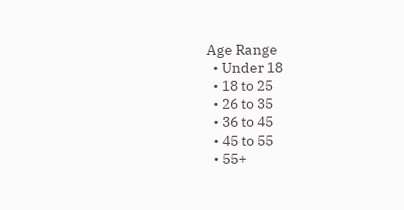Age Range
  • Under 18
  • 18 to 25
  • 26 to 35
  • 36 to 45
  • 45 to 55
  • 55+